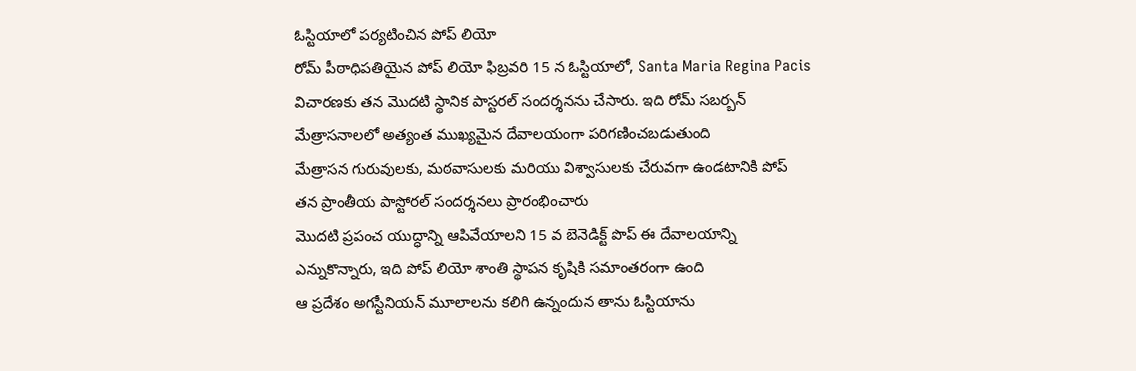ఓస్టియాలో పర్యటించిన పోప్ లియో
రోమ్ పీఠాధిపతియైన పోప్ లియో ఫిబ్రవరి 15 న ఓస్టియాలో, Santa Maria Regina Pacis విచారణకు తన మొదటి స్థానిక పాస్టరల్ సందర్శనను చేసారు. ఇది రోమ్ సబర్బన్ మేత్రాసనాలలో అత్యంత ముఖ్యమైన దేవాలయంగా పరిగణించబడుతుంది
మేత్రాసన గురువులకు, మఠవాసులకు మరియు విశ్వాసులకు చేరువగా ఉండటానికి పోప్ తన ప్రాంతీయ పాస్టోరల్ సందర్శనలు ప్రారంభించారు
మొదటి ప్రపంచ యుద్ధాన్ని ఆపివేయాలని 15 వ బెనెడిక్ట్ పొప్ ఈ దేవాలయాన్ని ఎన్నుకొన్నారు, ఇది పోప్ లియో శాంతి స్థాపన కృషికి సమాంతరంగా ఉంది
ఆ ప్రదేశం అగస్టీనియన్ మూలాలను కలిగి ఉన్నందున తాను ఓస్టియాను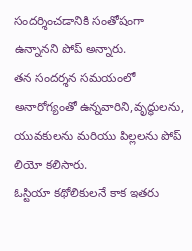సందర్శించడానికి సంతోషంగా ఉన్నానని పోప్ అన్నారు.
తన సందర్శన సమయంలో అనారోగ్యంతో ఉన్నవారిని,వృద్ధులను, యువకులను మరియు పిల్లలను పోప్ లియో కలిసారు.
ఓస్టియా కథోలికులనే కాక ఇతరు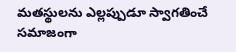మతస్థులను ఎల్లప్పుడూ స్వాగతించే సమాజంగా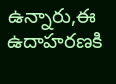ఉన్నారు,ఈ ఉదాహరణకి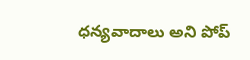ధన్యవాదాలు అని పోప్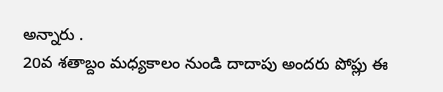అన్నారు .
20వ శతాబ్దం మధ్యకాలం నుండి దాదాపు అందరు పోప్లు ఈ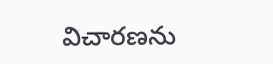విచారణను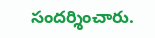సందర్శించారు.